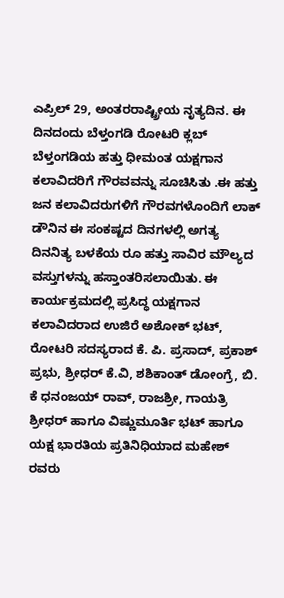ಎಪ್ರಿಲ್ 29, ಅಂತರರಾಷ್ಟ್ರೀಯ ನೃತ್ಯದಿನ. ಈ ದಿನದಂದು ಬೆಳ್ತಂಗಡಿ ರೋಟರಿ ಕ್ಲಬ್ ಬೆಳ್ತಂಗಡಿಯ ಹತ್ತು ಧೀಮಂತ ಯಕ್ಷಗಾನ ಕಲಾವಿದರಿಗೆ ಗೌರವವನ್ನು ಸೂಚಿಸಿತು .ಈ ಹತ್ತು ಜನ ಕಲಾವಿದರುಗಳಿಗೆ ಗೌರವಗಳೊಂದಿಗೆ ಲಾಕ್ ಡೌನಿನ ಈ ಸಂಕಷ್ಟದ ದಿನಗಳಲ್ಲಿ ಅಗತ್ಯ ದಿನನಿತ್ಯ ಬಳಕೆಯ ರೂ ಹತ್ತು ಸಾವಿರ ಮೌಲ್ಯದ ವಸ್ತುಗಳನ್ನು ಹಸ್ತಾಂತರಿಸಲಾಯಿತು. ಈ ಕಾರ್ಯಕ್ರಮದಲ್ಲಿ ಪ್ರಸಿದ್ಧ ಯಕ್ಷಗಾನ ಕಲಾವಿದರಾದ ಉಜಿರೆ ಅಶೋಕ್ ಭಟ್, ರೋಟರಿ ಸದಸ್ಯರಾದ ಕೆ. ಪಿ. ಪ್ರಸಾದ್, ಪ್ರಕಾಶ್ ಪ್ರಭು, ಶ್ರೀಧರ್ ಕೆ.ವಿ, ಶಶಿಕಾಂತ್ ಡೋಂಗ್ರೆ, ಬಿ. ಕೆ ಧನಂಜಯ್ ರಾವ್, ರಾಜಶ್ರೀ, ಗಾಯತ್ರಿ ಶ್ರೀಧರ್ ಹಾಗೂ ವಿಷ್ಣುಮೂರ್ತಿ ಭಟ್ ಹಾಗೂ ಯಕ್ಷ ಭಾರತಿಯ ಪ್ರತಿನಿಧಿಯಾದ ಮಹೇಶ್ ರವರು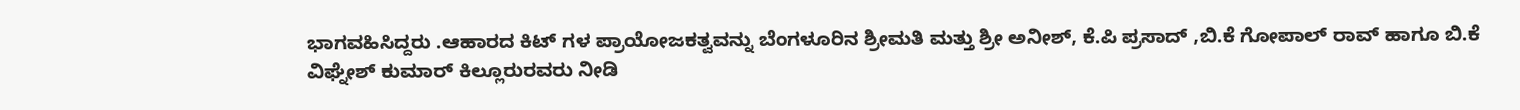ಭಾಗವಹಿಸಿದ್ದರು .ಆಹಾರದ ಕಿಟ್ ಗಳ ಪ್ರಾಯೋಜಕತ್ವವನ್ನು ಬೆಂಗಳೂರಿನ ಶ್ರೀಮತಿ ಮತ್ತು ಶ್ರೀ ಅನೀಶ್, ಕೆ.ಪಿ ಪ್ರಸಾದ್ ,ಬಿ.ಕೆ ಗೋಪಾಲ್ ರಾವ್ ಹಾಗೂ ಬಿ.ಕೆ ವಿಘ್ನೇಶ್ ಕುಮಾರ್ ಕಿಲ್ಲೂರುರವರು ನೀಡಿ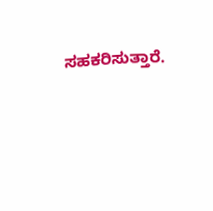ಸಹಕರಿಸುತ್ತಾರೆ.